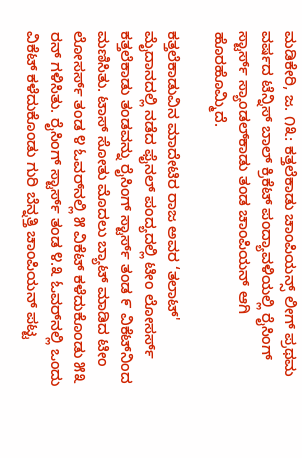ಮಡಿಕೇರಿ, ಜ. ೧೩: ಕತ್ತಲೆಕಾಡು ಚಾಂಪಿಯನ್ಸ್ ಲೀಗ್ ಪ್ರಥಮ ವರ್ಷದ ಟೆನ್ನಿಸ್ ಬಾಲ್ ಕ್ರಿಕೆಟ್ ಪಂದ್ಯಾವಳಿಯಲ್ಲಿ ರೈಸಿಂಗ್ ಸ್ಟಾರ್ಸ್ ಸ್ಯಾಂಡಲ್‌ಕಾಡು ತಂಡ ಚಾಂಪಿಯನ್ ಆಗಿ ಹೊರಹೊಮ್ಮಿದೆ.

ಕತ್ತಲೆಕಾಡುವಿನ ಮಾದೇಟಿರ ರಾಜ ಅವರ ‘ತಲಾಟ್' ಮೈದಾನದಲ್ಲಿ ನಡೆದ ಫೈನಲ್ ಪಂದ್ಯದಲ್ಲಿ ಟೀಂ ಲೋಸರ್ಸ್ ಕತ್ತಲೆಕಾಡು ತಂಡವನ್ನು ರೈಸಿಂಗ್ ಸ್ಟಾರ್ಸ್ ತಂಡ ೯ ವಿಕೆಟ್‌ನಿಂದ ಮಣಿಸಿತು. ಟಾಸ್ ಸೋತು ಮೊದಲು ಬ್ಯಾಟ್ ಮಾಡಿದ ಟೀಂ ಲೋಸರ್ಸ್ ತಂಡ ೪ ಓವರ್‌ನಲ್ಲಿ ೫ ವಿಕೆಟ್ ಕಳೆದುಕೊಂಡು ೫೩ ರನ್ ಗಳಿಸಿತು. ರೈಸಿಂಗ್ ಸ್ಟಾರ್ಸ್ ತಂಡ ೪.೩ ಓವರ್‌ನಲ್ಲಿ ಒಂದು ವಿಕೆಟ್ ಕಳೆದುಕೊಂಡು ಗುರಿ ಬೆನ್ನತ್ತಿ ಚಾಂಪಿಯನ್ ಪಟ್ಟ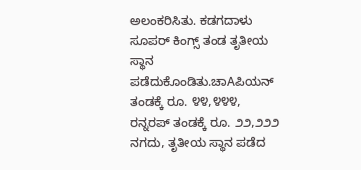ಅಲಂಕರಿಸಿತು. ಕಡಗದಾಳು ಸೂಪರ್ ಕಿಂಗ್ಸ್ ತಂಡ ತೃತೀಯ ಸ್ಥಾನ ಪಡೆದುಕೊಂಡಿತು.ಚಾAಪಿಯನ್ ತಂಡಕ್ಕೆ ರೂ. ೪೪,೪೪೪, ರನ್ನರಪ್ ತಂಡಕ್ಕೆ ರೂ. ೨೨,೨೨೨ ನಗದು, ತೃತೀಯ ಸ್ಥಾನ ಪಡೆದ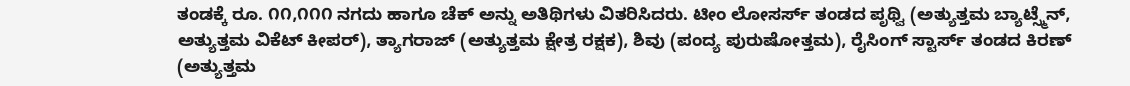ತಂಡಕ್ಕೆ ರೂ. ೧೧,೧೧೧ ನಗದು ಹಾಗೂ ಚೆಕ್ ಅನ್ನು ಅತಿಥಿಗಳು ವಿತರಿಸಿದರು. ಟೀಂ ಲೋಸರ್ಸ್ ತಂಡದ ಪೃಥ್ವಿ (ಅತ್ಯುತ್ತಮ ಬ್ಯಾಟ್ಸ್ಮೆನ್, ಅತ್ಯುತ್ತಮ ವಿಕೆಟ್ ಕೀಪರ್), ತ್ಯಾಗರಾಜ್ (ಅತ್ಯುತ್ತಮ ಕ್ಷೇತ್ರ ರಕ್ಷಕ), ಶಿವು (ಪಂದ್ಯ ಪುರುಷೋತ್ತಮ), ರೈಸಿಂಗ್ ಸ್ಟಾರ್ಸ್ ತಂಡದ ಕಿರಣ್ (ಅತ್ಯುತ್ತಮ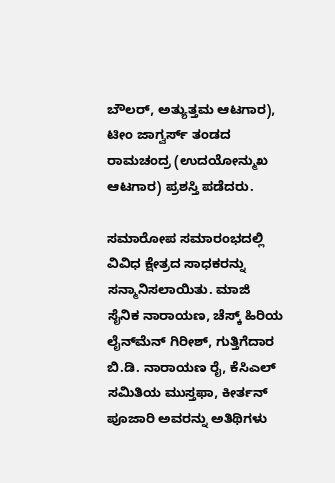ಬೌಲರ್, ಅತ್ಯುತ್ತಮ ಆಟಗಾರ), ಟೀಂ ಜಾಗ್ವರ್ಸ್ ತಂಡದ ರಾಮಚಂದ್ರ (ಉದಯೋನ್ಮುಖ ಆಟಗಾರ) ಪ್ರಶಸ್ತಿ ಪಡೆದರು.

ಸಮಾರೋಪ ಸಮಾರಂಭದಲ್ಲಿ ವಿವಿಧ ಕ್ಷೇತ್ರದ ಸಾಧಕರನ್ನು ಸನ್ಮಾನಿಸಲಾಯಿತು. ಮಾಜಿ ಸೈನಿಕ ನಾರಾಯಣ, ಚೆಸ್ಕ್ ಹಿರಿಯ ಲೈನ್‌ಮೆನ್ ಗಿರೀಶ್, ಗುತ್ತಿಗೆದಾರ ಬಿ.ಡಿ. ನಾರಾಯಣ ರೈ, ಕೆಸಿಎಲ್ ಸಮಿತಿಯ ಮುಸ್ತಫಾ, ಕೀರ್ತನ್ ಪೂಜಾರಿ ಅವರನ್ನು ಅತಿಥಿಗಳು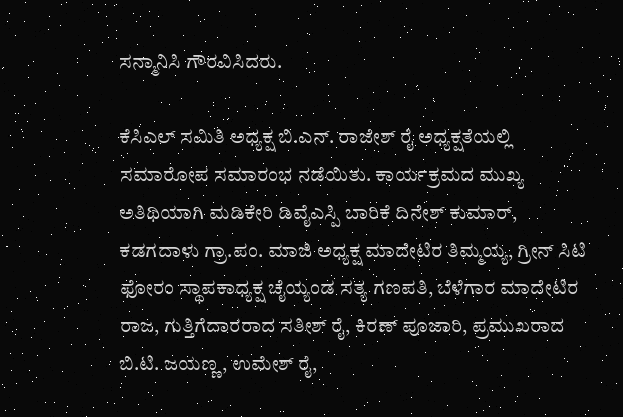ಸನ್ಮಾನಿಸಿ ಗೌರವಿಸಿದರು.

ಕೆಸಿಎಲ್ ಸಮಿತಿ ಅಧ್ಯಕ್ಷ ಬಿ.ಎನ್. ರಾಜೇಶ್ ರೈ ಅಧ್ಯಕ್ಷತೆಯಲ್ಲಿ ಸಮಾರೋಪ ಸಮಾರಂಭ ನಡೆಯಿತು. ಕಾರ್ಯಕ್ರಮದ ಮುಖ್ಯ ಅತಿಥಿಯಾಗಿ ಮಡಿಕೇರಿ ಡಿವೈಎಸ್ಪಿ ಬಾರಿಕೆ ದಿನೇಶ್ ಕುಮಾರ್, ಕಡಗದಾಳು ಗ್ರಾ.ಪಂ. ಮಾಜಿ ಅಧ್ಯಕ್ಷ ಮಾದೇಟಿರ ತಿಮ್ಮಯ್ಯ, ಗ್ರೀನ್ ಸಿಟಿ ಫೋರಂ ಸ್ಥಾಪಕಾಧ್ಯಕ್ಷ ಚೈಯ್ಯಂಡ ಸತ್ಯ ಗಣಪತಿ, ಬೆಳೆಗಾರ ಮಾದೇಟಿರ ರಾಜ, ಗುತ್ತಿಗೆದಾರರಾದ ಸತೀಶ್ ರೈ, ಕಿರಣ್ ಪೂಜಾರಿ, ಪ್ರಮುಖರಾದ ಬಿ.ಟಿ. ಜಯಣ್ಣ, ಉಮೇಶ್ ರೈ,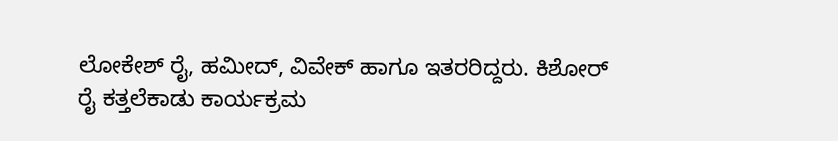ಲೋಕೇಶ್ ರೈ, ಹಮೀದ್, ವಿವೇಕ್ ಹಾಗೂ ಇತರರಿದ್ದರು. ಕಿಶೋರ್ ರೈ ಕತ್ತಲೆಕಾಡು ಕಾರ್ಯಕ್ರಮ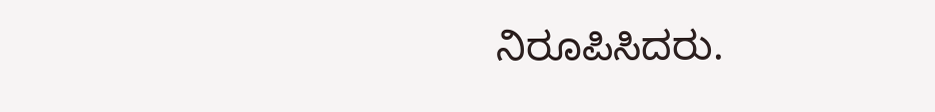ನಿರೂಪಿಸಿದರು.